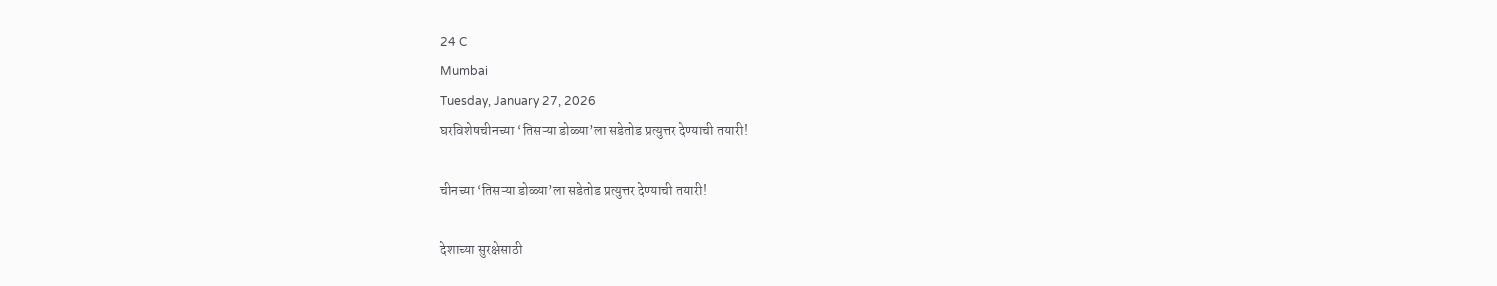24 C
Mumbai
Tuesday, January 27, 2026
घरविशेषचीनच्या ‘तिसऱ्या डोळ्या’ला सडेतोड प्रत्युत्तर देण्याची तयारी!

चीनच्या ‘तिसऱ्या डोळ्या’ला सडेतोड प्रत्युत्तर देण्याची तयारी!

देशाच्या सुरक्षेसाठी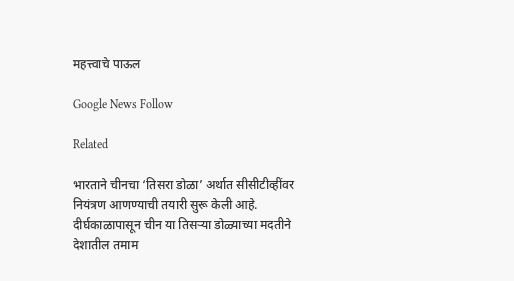महत्त्वाचे पाऊल

Google News Follow

Related

भारताने चीनचा ‘तिसरा डोळा’ अर्थात सीसीटीव्हींवर नियंत्रण आणण्याची तयारी सुरू केली आहे. दीर्घकाळापासून चीन या तिसऱ्या डोळ्याच्या मदतीने देशातील तमाम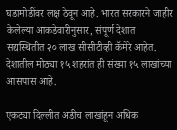घडामोडींवर लक्ष ठेवून आहे. भारत सरकारने जाहीर केलेल्या आकडेवारीनुसार, संपूर्ण देशात सद्यस्थितीत २० लाख सीसीटीव्ही कॅमेरे आहेत. देशातील मोठ्या १५ शहरांत ही संख्या १५ लाखांच्या आसपास आहे.

एकट्या दिल्लीत अडीच लाखांहून अधिक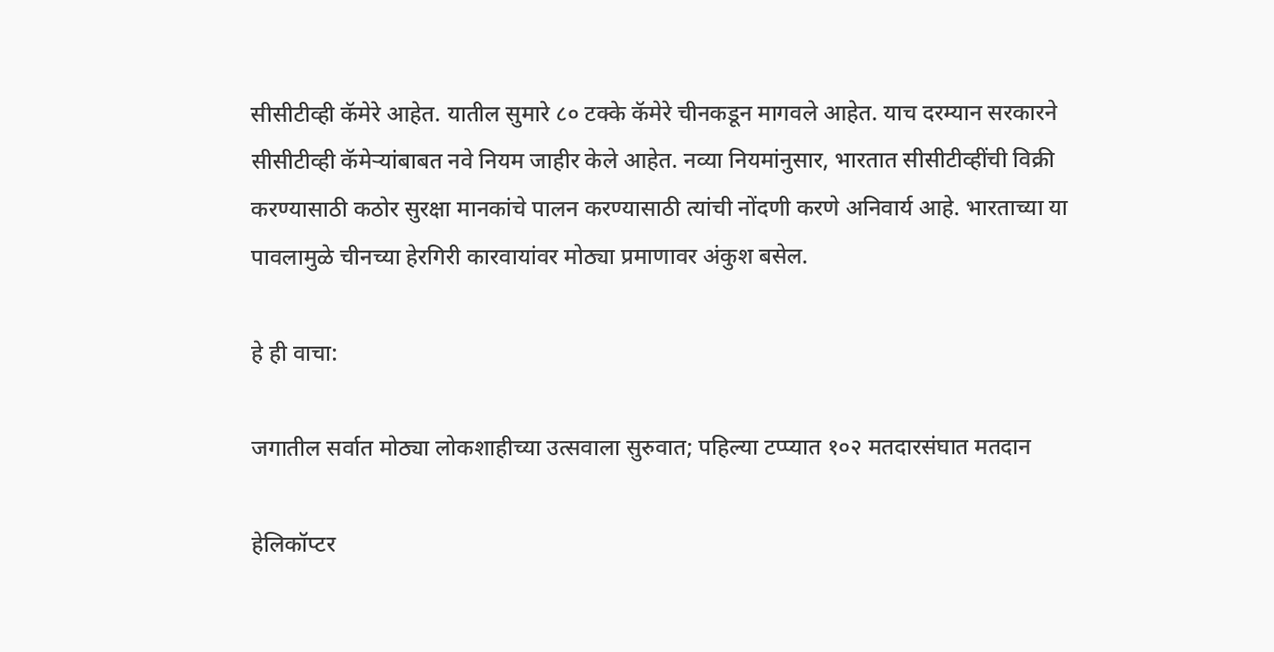सीसीटीव्ही कॅमेरे आहेत. यातील सुमारे ८० टक्के कॅमेरे चीनकडून मागवले आहेत. याच दरम्यान सरकारने सीसीटीव्ही कॅमेऱ्यांबाबत नवे नियम जाहीर केले आहेत. नव्या नियमांनुसार, भारतात सीसीटीव्हींची विक्री करण्यासाठी कठोर सुरक्षा मानकांचे पालन करण्यासाठी त्यांची नोंदणी करणे अनिवार्य आहे. भारताच्या या पावलामुळे चीनच्या हेरगिरी कारवायांवर मोठ्या प्रमाणावर अंकुश बसेल.

हे ही वाचा:

जगातील सर्वात मोठ्या लोकशाहीच्या उत्सवाला सुरुवात; पहिल्या टप्प्यात १०२ मतदारसंघात मतदान

हेलिकॉप्टर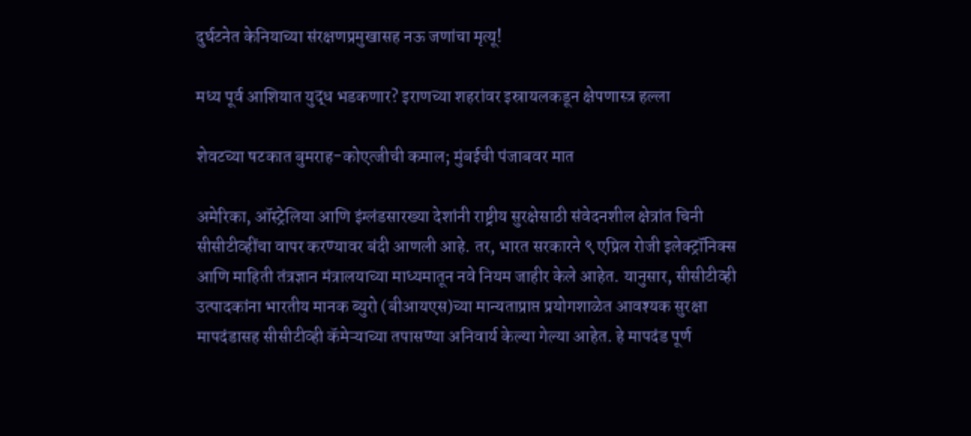दुर्घटनेत केनियाच्या संरक्षणप्रमुखासह नऊ जणांचा मृत्यू!

मध्य पूर्व आशियात युद्ध भडकणार? इराणच्या शहरांवर इस्रायलकडून क्षेपणास्त्र हल्ला

शेवटच्या षटकात बुमराह-कोएत्जीची कमाल; मुंबईची पंजाबवर मात

अमेरिका, ऑस्ट्रेलिया आणि इंग्लंडसारख्या देशांनी राष्ट्रीय सुरक्षेसाठी संवेदनशील क्षेत्रांत चिनी सीसीटीव्हींचा वापर करण्यावर बंदी आणली आहे. तर, भारत सरकारने ९ एप्रिल रोजी इलेक्ट्रॉनिक्स आणि माहिती तंत्रज्ञान मंत्रालयाच्या माध्यमातून नवे नियम जाहीर केले आहेत. यानुसार, सीसीटीव्ही उत्पादकांना भारतीय मानक ब्युरो (बीआयएस)च्या मान्यताप्राप्त प्रयोगशाळेत आवश्यक सुरक्षा मापदंडासह सीसीटीव्ही कॅमेऱ्याच्या तपासण्या अनिवार्य केल्या गेल्या आहेत. हे मापदंड पूर्ण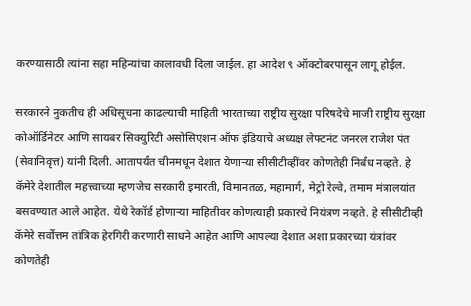करण्यासाठी त्यांना सहा महिन्यांचा कालावधी दिला जाईल. हा आदेश ९ ऑक्टोबरपासून लागू होईल.

सरकारने नुकतीच ही अधिसूचना काढल्याची माहिती भारताच्या राष्ट्रीय सुरक्षा परिषदेचे माजी राष्ट्रीय सुरक्षा कोऑर्डिनेटर आणि सायबर सिक्युरिटी असोसिएशन ऑफ इंडियाचे अध्यक्ष लेफ्टनंट जनरल राजेश पंत (सेवानिवृत्त) यांनी दिली. आतापर्यंत चीनमधून देशात येणाऱ्या सीसीटीव्हींवर कोणतेही निर्बंध नव्हते. हे कॅमेरे देशातील महत्त्वाच्या म्हणजेच सरकारी इमारती, विमानतळ, महामार्ग, मेट्रो रेल्वे, तमाम मंत्रालयांत बसवण्यात आले आहेत. येथे रेकॉर्ड होणाऱ्या माहितीवर कोणत्याही प्रकारचे नियंत्रण नव्हते. हे सीसीटीव्ही कॅमेरे सर्वोत्तम तांत्रिक हेरगिरी करणारी साधने आहेत आणि आपल्या देशात अशा प्रकारच्या यंत्रांवर कोणतेही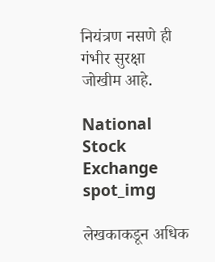नियंत्रण नसणे ही गंभीर सुरक्षा जोखीम आहे.

National Stock Exchange
spot_img

लेखकाकडून अधिक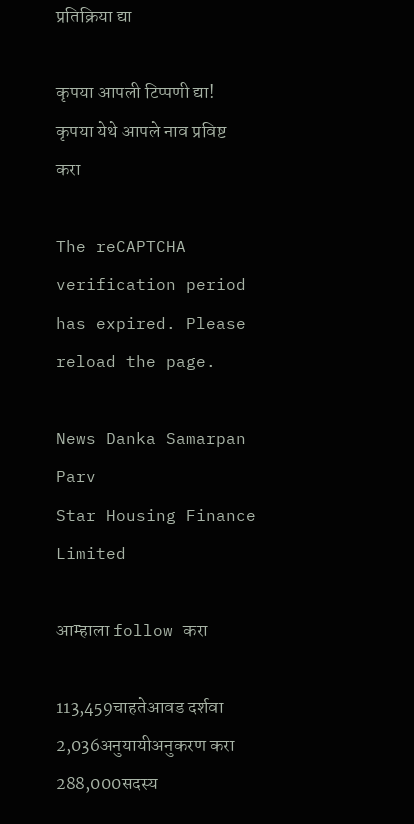प्रतिक्रिया द्या

कृपया आपली टिप्पणी द्या!
कृपया येथे आपले नाव प्रविष्ट करा

The reCAPTCHA verification period has expired. Please reload the page.

News Danka Samarpan Parv
Star Housing Finance Limited

आम्हाला follow करा

113,459चाहतेआवड दर्शवा
2,036अनुयायीअनुकरण करा
288,000सदस्य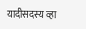यादीसदस्य व्हा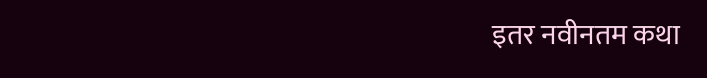इतर नवीनतम कथा